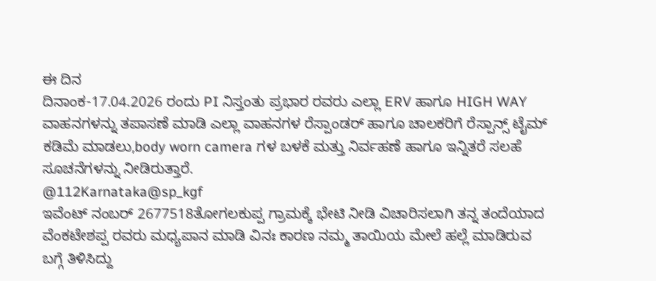ಈ ದಿನ
ದಿನಾಂಕ-17.04.2026 ರಂದು PI ನಿಸ್ತಂತು ಪ್ರಭಾರ ರವರು ಎಲ್ಲಾ ERV ಹಾಗೂ HIGH WAY ವಾಹನಗಳನ್ನು ತಪಾಸಣೆ ಮಾಡಿ ಎಲ್ಲಾ ವಾಹನಗಳ ರೆಸ್ಪಾಂಡರ್ ಹಾಗೂ ಚಾಲಕರಿಗೆ ರೆಸ್ಪಾನ್ಸ್ ಟೈಮ್ ಕಡಿಮೆ ಮಾಡಲು,body worn camera ಗಳ ಬಳಕೆ ಮತ್ತು ನಿರ್ವಹಣೆ ಹಾಗೂ ಇನ್ನಿತರೆ ಸಲಹೆ ಸೂಚನೆಗಳನ್ನು ನೀಡಿರುತ್ತಾರೆ.
@112Karnataka@sp_kgf
ಇವೆಂಟ್ ನಂಬರ್ 2677518ತೋಗಲಕುಪ್ಪ ಗ್ರಾಮಕ್ಕೆ ಭೇಟಿ ನೀಡಿ ವಿಚಾರಿಸಲಾಗಿ ತನ್ನ ತಂದೆಯಾದ ವೆಂಕಟೇಶಪ್ಪ ರವರು ಮಧ್ಯಪಾನ ಮಾಡಿ ವಿನಃ ಕಾರಣ ನಮ್ಮ ತಾಯಿಯ ಮೇಲೆ ಹಲ್ಲೆ ಮಾಡಿರುವ ಬಗ್ಗೆ ತಿಳಿಸಿದ್ದು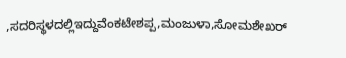,ಸದರಿಸ್ಥಳದಲ್ಲಿಇದ್ದುವೆಂಕಟೇಶಪ್ಪ,ಮಂಜುಳಾ,ಸೋಮಶೇಖರ್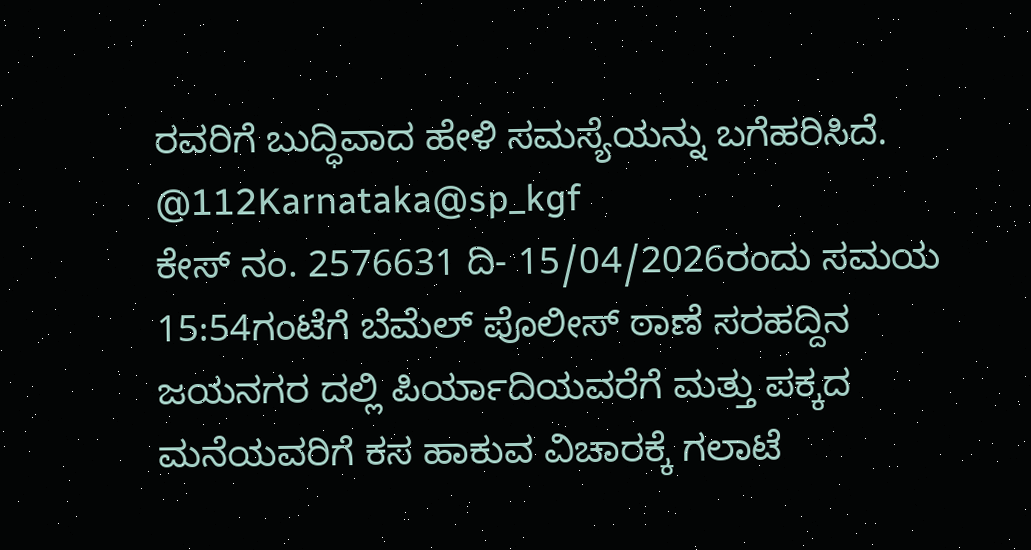ರವರಿಗೆ ಬುದ್ಧಿವಾದ ಹೇಳಿ ಸಮಸ್ಯೆಯನ್ನು ಬಗೆಹರಿಸಿದೆ. @112Karnataka@sp_kgf
ಕೇಸ್ ನಂ. 2576631 ದಿ- 15/04/2026ರಂದು ಸಮಯ 15:54ಗಂಟೆಗೆ ಬೆಮೆಲ್ ಪೊಲೀಸ್ ಠಾಣೆ ಸರಹದ್ದಿನ ಜಯನಗರ ದಲ್ಲಿ ಪಿರ್ಯಾದಿಯವರೆಗೆ ಮತ್ತು ಪಕ್ಕದ ಮನೆಯವರಿಗೆ ಕಸ ಹಾಕುವ ವಿಚಾರಕ್ಕೆ ಗಲಾಟೆ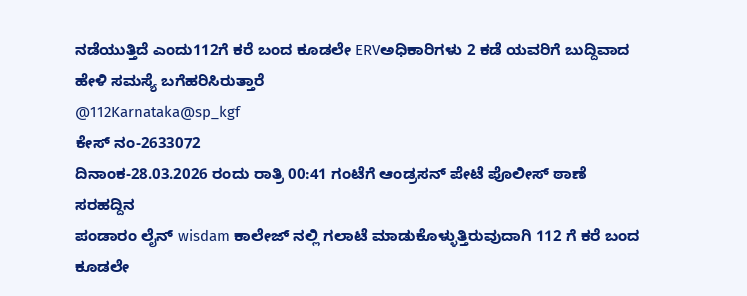ನಡೆಯುತ್ತಿದೆ ಎಂದು112ಗೆ ಕರೆ ಬಂದ ಕೂಡಲೇ ERVಅಧಿಕಾರಿಗಳು 2 ಕಡೆ ಯವರಿಗೆ ಬುದ್ದಿವಾದ ಹೇಳಿ ಸಮಸ್ಯೆ ಬಗೆಹರಿಸಿರುತ್ತಾರೆ
@112Karnataka@sp_kgf
ಕೇಸ್ ನಂ-2633072
ದಿನಾಂಕ-28.03.2026 ರಂದು ರಾತ್ರಿ 00:41 ಗಂಟೆಗೆ ಆಂಡ್ರಸನ್ ಪೇಟೆ ಪೊಲೀಸ್ ಠಾಣೆ ಸರಹದ್ದಿನ
ಪಂಡಾರಂ ಲೈನ್ wisdam ಕಾಲೇಜ್ ನಲ್ಲಿ ಗಲಾಟೆ ಮಾಡುಕೊಳ್ಳುತ್ತಿರುವುದಾಗಿ 112 ಗೆ ಕರೆ ಬಂದ ಕೂಡಲೇ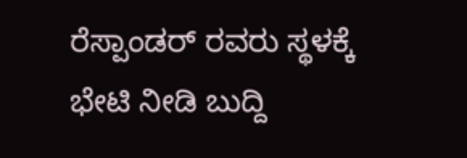ರೆಸ್ಪಾಂಡರ್ ರವರು ಸ್ಥಳಕ್ಕೆ ಭೇಟಿ ನೀಡಿ ಬುದ್ದಿ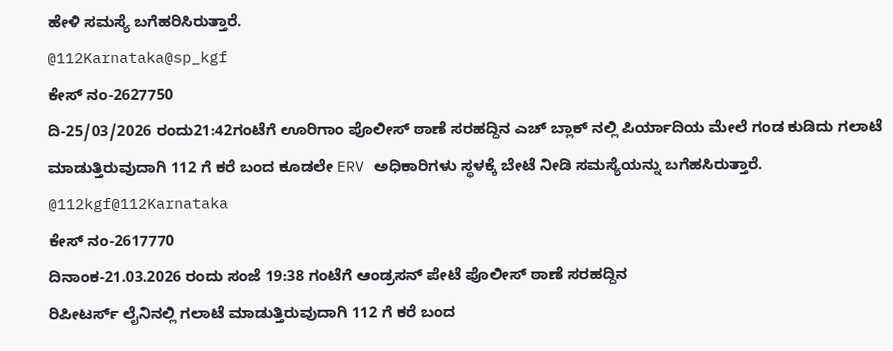ಹೇಳಿ ಸಮಸ್ಯೆ ಬಗೆಹರಿಸಿರುತ್ತಾರೆ.
@112Karnataka@sp_kgf
ಕೇಸ್ ನಂ-2627750
ದಿ-25/03/2026 ರಂದು21:42ಗಂಟೆಗೆ ಊರಿಗಾಂ ಪೊಲೀಸ್ ಠಾಣೆ ಸರಹದ್ದಿನ ಎಚ್ ಬ್ಲಾಕ್ ನಲ್ಲಿ ಪಿರ್ಯಾದಿಯ ಮೇಲೆ ಗಂಡ ಕುಡಿದು ಗಲಾಟೆ ಮಾಡುತ್ತಿರುವುದಾಗಿ 112 ಗೆ ಕರೆ ಬಂದ ಕೂಡಲೇ ERV ಅಧಿಕಾರಿಗಳು ಸ್ಥಳಕ್ಕೆ ಬೇಟೆ ನೀಡಿ ಸಮಸ್ಯೆಯನ್ನು ಬಗೆಹಸಿರುತ್ತಾರೆ.
@112kgf@112Karnataka
ಕೇಸ್ ನಂ-2617770
ದಿನಾಂಕ-21.03.2026 ರಂದು ಸಂಜೆ 19:38 ಗಂಟೆಗೆ ಆಂಡ್ರಸನ್ ಪೇಟೆ ಪೊಲೀಸ್ ಠಾಣೆ ಸರಹದ್ದಿನ
ರಿಪೀಟರ್ಸ್ ಲೈನಿನಲ್ಲಿ ಗಲಾಟೆ ಮಾಡುತ್ತಿರುವುದಾಗಿ 112 ಗೆ ಕರೆ ಬಂದ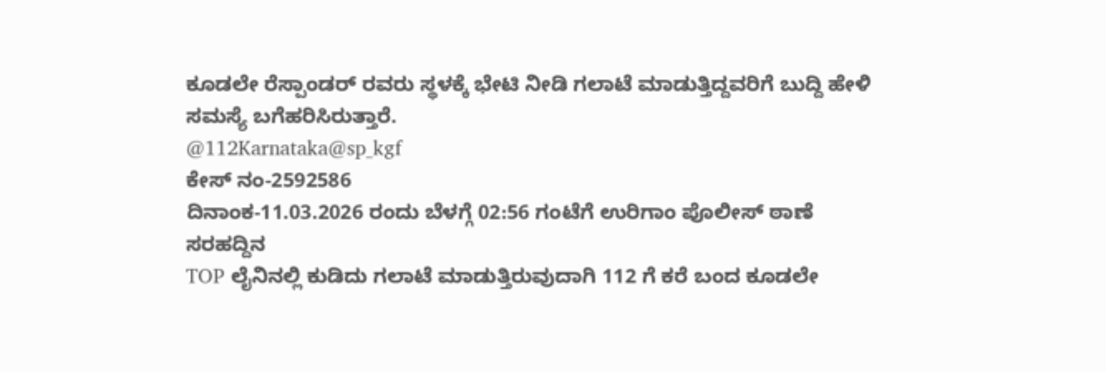ಕೂಡಲೇ ರೆಸ್ಪಾಂಡರ್ ರವರು ಸ್ಥಳಕ್ಕೆ ಭೇಟಿ ನೀಡಿ ಗಲಾಟೆ ಮಾಡುತ್ತಿದ್ದವರಿಗೆ ಬುದ್ದಿ ಹೇಳಿ ಸಮಸ್ಯೆ ಬಗೆಹರಿಸಿರುತ್ತಾರೆ.
@112Karnataka@sp_kgf
ಕೇಸ್ ನಂ-2592586
ದಿನಾಂಕ-11.03.2026 ರಂದು ಬೆಳಗ್ಗೆ 02:56 ಗಂಟೆಗೆ ಉರಿಗಾಂ ಪೊಲೀಸ್ ಠಾಣೆ ಸರಹದ್ದಿನ
TOP ಲೈನಿನಲ್ಲಿ ಕುಡಿದು ಗಲಾಟೆ ಮಾಡುತ್ತಿರುವುದಾಗಿ 112 ಗೆ ಕರೆ ಬಂದ ಕೂಡಲೇ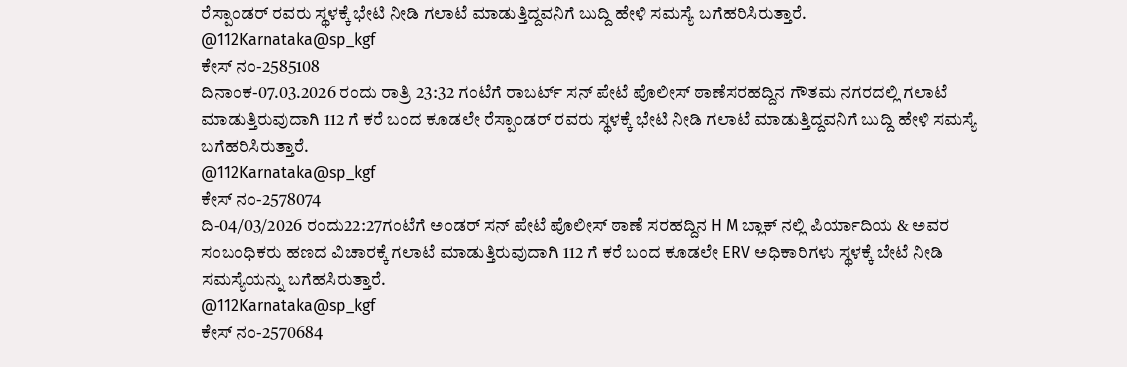ರೆಸ್ಪಾಂಡರ್ ರವರು ಸ್ಥಳಕ್ಕೆ ಭೇಟಿ ನೀಡಿ ಗಲಾಟೆ ಮಾಡುತ್ತಿದ್ದವನಿಗೆ ಬುದ್ದಿ ಹೇಳಿ ಸಮಸ್ಯೆ ಬಗೆಹರಿಸಿರುತ್ತಾರೆ.
@112Karnataka@sp_kgf
ಕೇಸ್ ನಂ-2585108
ದಿನಾಂಕ-07.03.2026 ರಂದು ರಾತ್ರಿ 23:32 ಗಂಟೆಗೆ ರಾಬರ್ಟ್ ಸನ್ ಪೇಟೆ ಪೊಲೀಸ್ ಠಾಣೆಸರಹದ್ದಿನ ಗೌತಮ ನಗರದಲ್ಲಿ ಗಲಾಟೆ
ಮಾಡುತ್ತಿರುವುದಾಗಿ 112 ಗೆ ಕರೆ ಬಂದ ಕೂಡಲೇ ರೆಸ್ಪಾಂಡರ್ ರವರು ಸ್ಥಳಕ್ಕೆ ಭೇಟಿ ನೀಡಿ ಗಲಾಟೆ ಮಾಡುತ್ತಿದ್ದವನಿಗೆ ಬುದ್ದಿ ಹೇಳಿ ಸಮಸ್ಯೆ ಬಗೆಹರಿಸಿರುತ್ತಾರೆ.
@112Karnataka@sp_kgf
ಕೇಸ್ ನಂ-2578074
ದಿ-04/03/2026 ರಂದು22:27ಗಂಟೆಗೆ ಅಂಡರ್ ಸನ್ ಪೇಟೆ ಪೊಲೀಸ್ ಠಾಣೆ ಸರಹದ್ದಿನ H M ಬ್ಲಾಕ್ ನಲ್ಲಿ ಪಿರ್ಯಾದಿಯ & ಅವರ ಸಂಬಂಧಿಕರು ಹಣದ ವಿಚಾರಕ್ಕೆ ಗಲಾಟೆ ಮಾಡುತ್ತಿರುವುದಾಗಿ 112 ಗೆ ಕರೆ ಬಂದ ಕೂಡಲೇ ERV ಅಧಿಕಾರಿಗಳು ಸ್ಥಳಕ್ಕೆ ಬೇಟೆ ನೀಡಿ ಸಮಸ್ಯೆಯನ್ನು ಬಗೆಹಸಿರುತ್ತಾರೆ.
@112Karnataka@sp_kgf
ಕೇಸ್ ನಂ-2570684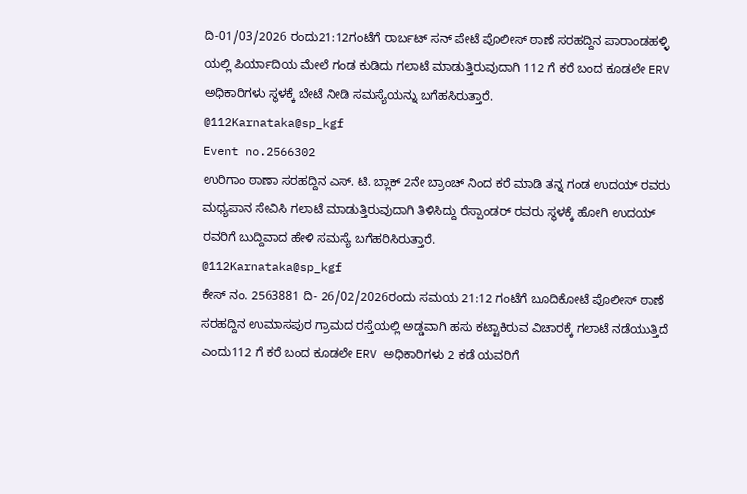ದಿ-01/03/2026 ರಂದು21:12ಗಂಟೆಗೆ ರಾರ್ಬಟ್ ಸನ್ ಪೇಟೆ ಪೊಲೀಸ್ ಠಾಣೆ ಸರಹದ್ದಿನ ಪಾರಾಂಡಹಳ್ಳಿ ಯಲ್ಲಿ ಪಿರ್ಯಾದಿಯ ಮೇಲೆ ಗಂಡ ಕುಡಿದು ಗಲಾಟೆ ಮಾಡುತ್ತಿರುವುದಾಗಿ 112 ಗೆ ಕರೆ ಬಂದ ಕೂಡಲೇ ERV ಅಧಿಕಾರಿಗಳು ಸ್ಥಳಕ್ಕೆ ಬೇಟೆ ನೀಡಿ ಸಮಸ್ಯೆಯನ್ನು ಬಗೆಹಸಿರುತ್ತಾರೆ.
@112Karnataka@sp_kgf
Event no.2566302
ಉರಿಗಾಂ ಠಾಣಾ ಸರಹದ್ದಿನ ಎಸ್. ಟಿ. ಬ್ಲಾಕ್ 2ನೇ ಬ್ರಾಂಚ್ ನಿಂದ ಕರೆ ಮಾಡಿ ತನ್ನ ಗಂಡ ಉದಯ್ ರವರು ಮಧ್ಯಪಾನ ಸೇವಿಸಿ ಗಲಾಟೆ ಮಾಡುತ್ತಿರುವುದಾಗಿ ತಿಳಿಸಿದ್ದು ರೆಸ್ಪಾಂಡರ್ ರವರು ಸ್ಥಳಕ್ಕೆ ಹೋಗಿ ಉದಯ್ ರವರಿಗೆ ಬುದ್ದಿವಾದ ಹೇಳಿ ಸಮಸ್ಯೆ ಬಗೆಹರಿಸಿರುತ್ತಾರೆ.
@112Karnataka@sp_kgf
ಕೇಸ್ ನಂ. 2563881 ದಿ- 26/02/2026ರಂದು ಸಮಯ 21:12 ಗಂಟೆಗೆ ಬೂದಿಕೋಟೆ ಪೊಲೀಸ್ ಠಾಣೆ ಸರಹದ್ದಿನ ಉಮಾಸಪುರ ಗ್ರಾಮದ ರಸ್ತೆಯಲ್ಲಿ ಅಡ್ಡವಾಗಿ ಹಸು ಕಟ್ಟಾಕಿರುವ ವಿಚಾರಕ್ಕೆ ಗಲಾಟೆ ನಡೆಯುತ್ತಿದೆ ಎಂದು112 ಗೆ ಕರೆ ಬಂದ ಕೂಡಲೇ ERV ಅಧಿಕಾರಿಗಳು 2 ಕಡೆ ಯವರಿಗೆ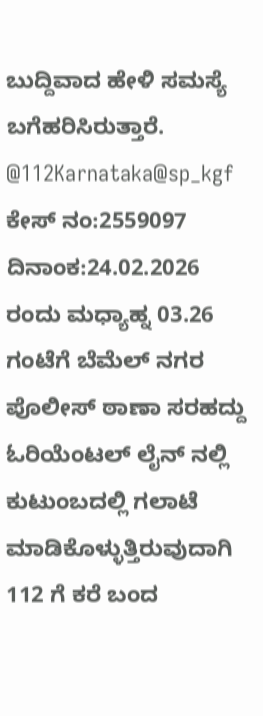ಬುದ್ದಿವಾದ ಹೇಳಿ ಸಮಸ್ಯೆ ಬಗೆಹರಿಸಿರುತ್ತಾರೆ.
@112Karnataka@sp_kgf
ಕೇಸ್ ನಂ:2559097
ದಿನಾಂಕ:24.02.2026 ರಂದು ಮಧ್ಯಾಹ್ನ 03.26 ಗಂಟೆಗೆ ಬೆಮೆಲ್ ನಗರ ಪೊಲೀಸ್ ಠಾಣಾ ಸರಹದ್ದು ಓರಿಯೆಂಟಲ್ ಲೈನ್ ನಲ್ಲಿ ಕುಟುಂಬದಲ್ಲಿ ಗಲಾಟೆ ಮಾಡಿಕೊಳ್ಳುತ್ತಿರುವುದಾಗಿ 112 ಗೆ ಕರೆ ಬಂದ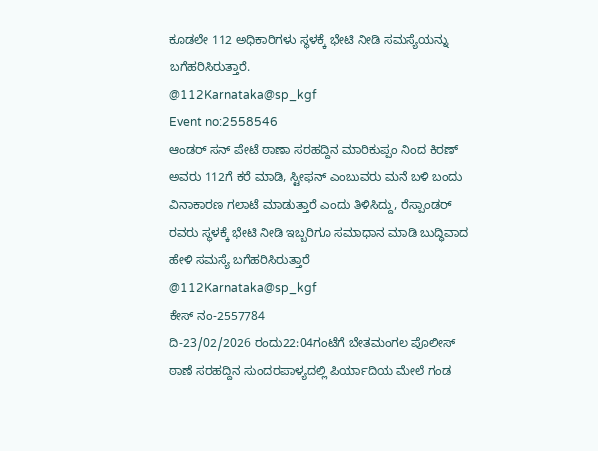ಕೂಡಲೇ 112 ಅಧಿಕಾರಿಗಳು ಸ್ಥಳಕ್ಕೆ ಭೇಟಿ ನೀಡಿ ಸಮಸ್ಯೆಯನ್ನು ಬಗೆಹರಿಸಿರುತ್ತಾರೆ.
@112Karnataka@sp_kgf
Event no:2558546
ಆಂಡರ್ ಸನ್ ಪೇಟೆ ಠಾಣಾ ಸರಹದ್ದಿನ ಮಾರಿಕುಪ್ಪಂ ನಿಂದ ಕಿರಣ್ ಅವರು 112ಗೆ ಕರೆ ಮಾಡಿ, ಸ್ಟೀಫನ್ ಎಂಬುವರು ಮನೆ ಬಳಿ ಬಂದು ವಿನಾಕಾರಣ ಗಲಾಟೆ ಮಾಡುತ್ತಾರೆ ಎಂದು ತಿಳಿಸಿದ್ದು, ರೆಸ್ಪಾಂಡರ್ ರವರು ಸ್ಥಳಕ್ಕೆ ಭೇಟಿ ನೀಡಿ ಇಬ್ಬರಿಗೂ ಸಮಾಧಾನ ಮಾಡಿ ಬುದ್ಧಿವಾದ ಹೇಳಿ ಸಮಸ್ಯೆ ಬಗೆಹರಿಸಿರುತ್ತಾರೆ
@112Karnataka@sp_kgf
ಕೇಸ್ ನಂ-2557784
ದಿ-23/02/2026 ರಂದು22:04ಗಂಟೆಗೆ ಬೇತಮಂಗಲ ಪೊಲೀಸ್ ಠಾಣೆ ಸರಹದ್ದಿನ ಸುಂದರಪಾಳ್ಯದಲ್ಲಿ ಪಿರ್ಯಾದಿಯ ಮೇಲೆ ಗಂಡ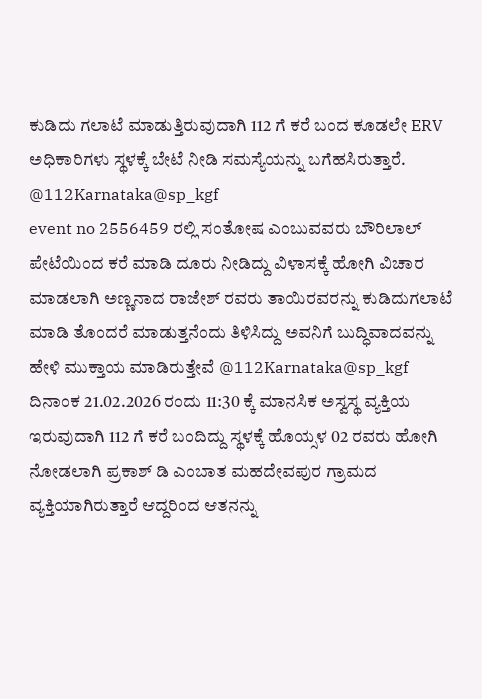ಕುಡಿದು ಗಲಾಟೆ ಮಾಡುತ್ತಿರುವುದಾಗಿ 112 ಗೆ ಕರೆ ಬಂದ ಕೂಡಲೇ ERV ಅಧಿಕಾರಿಗಳು ಸ್ಥಳಕ್ಕೆ ಬೇಟೆ ನೀಡಿ ಸಮಸ್ಯೆಯನ್ನು ಬಗೆಹಸಿರುತ್ತಾರೆ.
@112Karnataka@sp_kgf
event no 2556459 ರಲ್ಲಿ ಸಂತೋಷ ಎಂಬುವವರು ಬೌರಿಲಾಲ್ ಪೇಟೆಯಿಂದ ಕರೆ ಮಾಡಿ ದೂರು ನೀಡಿದ್ದು ವಿಳಾಸಕ್ಕೆ ಹೋಗಿ ವಿಚಾರ ಮಾಡಲಾಗಿ ಅಣ್ಣನಾದ ರಾಜೇಶ್ ರವರು ತಾಯಿರವರನ್ನು ಕುಡಿದುಗಲಾಟೆ ಮಾಡಿ ತೊಂದರೆ ಮಾಡುತ್ತನೆಂದು ತಿಳಿಸಿದ್ದು ಅವನಿಗೆ ಬುದ್ಧಿವಾದವನ್ನು ಹೇಳಿ ಮುಕ್ತಾಯ ಮಾಡಿರುತ್ತೇವೆ @112Karnataka@sp_kgf
ದಿನಾಂಕ 21.02.2026 ರಂದು 11:30 ಕ್ಕೆ ಮಾನಸಿಕ ಅಸ್ವಸ್ಥ ವ್ಯಕ್ತಿಯ ಇರುವುದಾಗಿ 112 ಗೆ ಕರೆ ಬಂದಿದ್ದು ಸ್ಥಳಕ್ಕೆ ಹೊಯ್ಸಳ 02 ರವರು ಹೋಗಿ ನೋಡಲಾಗಿ ಪ್ರಕಾಶ್ ಡಿ ಎಂಬಾತ ಮಹದೇವಪುರ ಗ್ರಾಮದ ವ್ಯಕ್ತಿಯಾಗಿರುತ್ತಾರೆ ಆದ್ದರಿಂದ ಆತನನ್ನು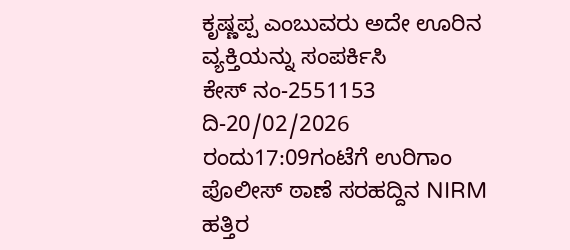ಕೃಷ್ಣಪ್ಪ ಎಂಬುವರು ಅದೇ ಊರಿನ ವ್ಯಕ್ತಿಯನ್ನು ಸಂಪರ್ಕಿಸಿ
ಕೇಸ್ ನಂ-2551153
ದಿ-20/02/2026 ರಂದು17:09ಗಂಟೆಗೆ ಉರಿಗಾಂ ಪೊಲೀಸ್ ಠಾಣೆ ಸರಹದ್ದಿನ NIRM ಹತ್ತಿರ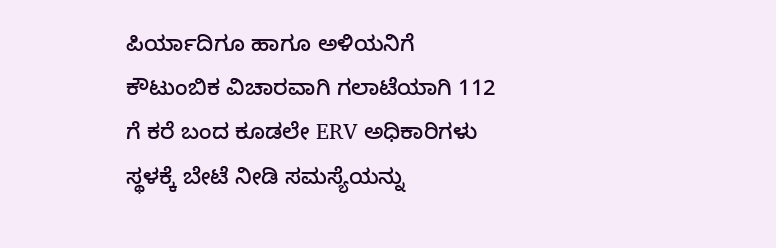ಪಿರ್ಯಾದಿಗೂ ಹಾಗೂ ಅಳಿಯನಿಗೆ ಕೌಟುಂಬಿಕ ವಿಚಾರವಾಗಿ ಗಲಾಟೆಯಾಗಿ 112 ಗೆ ಕರೆ ಬಂದ ಕೂಡಲೇ ERV ಅಧಿಕಾರಿಗಳು ಸ್ಥಳಕ್ಕೆ ಬೇಟೆ ನೀಡಿ ಸಮಸ್ಯೆಯನ್ನು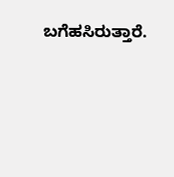ಬಗೆಹಸಿರುತ್ತಾರೆ.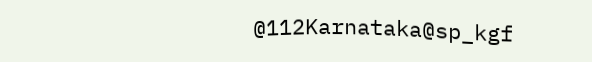@112Karnataka@sp_kgf